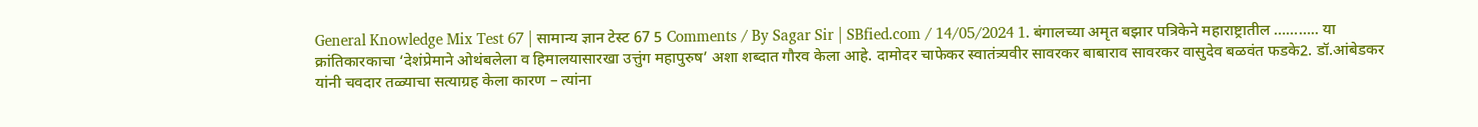General Knowledge Mix Test 67 | सामान्य ज्ञान टेस्ट 67 5 Comments / By Sagar Sir | SBfied.com / 14/05/2024 1. बंगालच्या अमृत बझार पत्रिकेने महाराष्ट्रातील ……….. या क्रांतिकारकाचा ‘देशंप्रेमाने ओथंबलेला व हिमालयासारखा उत्तुंग महापुरुष’ अशा शब्दात गौरव केला आहे. दामोदर चाफेकर स्वातंत्र्यवीर सावरकर बाबाराव सावरकर वासुदेव बळवंत फडके2. डॉ.आंबेडकर यांनी चवदार तळ्याचा सत्याग्रह केला कारण – त्यांना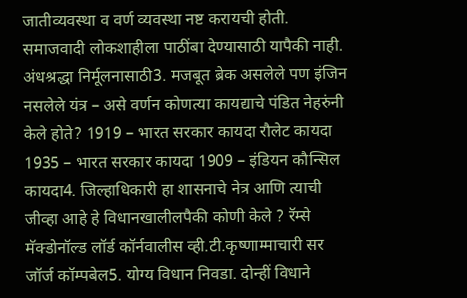जातीव्यवस्था व वर्ण व्यवस्था नष्ट करायची होती. समाजवादी लोकशाहीला पाठींबा देण्यासाठी यापैकी नाही. अंधश्रद्धा निर्मूलनासाठी3. मजबूत ब्रेक असलेले पण इंजिन नसलेले यंत्र – असे वर्णन कोणत्या कायद्याचे पंडित नेहरुंनी केले होते? 1919 – भारत सरकार कायदा रौलेट कायदा 1935 – भारत सरकार कायदा 1909 – इंडियन कौन्सिल कायदा4. जिल्हाधिकारी हा शासनाचे नेत्र आणि त्याची जीव्हा आहे हे विधानखालीलपैकी कोणी केले ? रॅम्से मॅक्डोनॉल्ड लॉर्ड कॉर्नवालीस व्ही.टी.कृष्णाम्माचारी सर जॉर्ज कॉम्पबेल5. योग्य विधान निवडा. दोन्हीं विधाने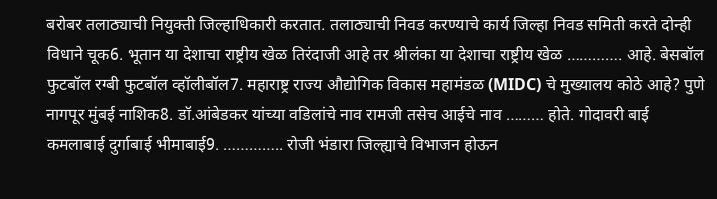बरोबर तलाठ्याची नियुक्ती जिल्हाधिकारी करतात. तलाठ्याची निवड करण्याचे कार्य जिल्हा निवड समिती करते दोन्ही विधाने चूक6. भूतान या देशाचा राष्ट्रीय खेळ तिरंदाजी आहे तर श्रीलंका या देशाचा राष्ट्रीय खेळ …………. आहे. बेसबॉल फुटबॉल रग्बी फुटबॉल व्हॉलीबॉल7. महाराष्ट्र राज्य औद्योगिक विकास महामंडळ (MIDC) चे मुख्यालय कोठे आहे? पुणे नागपूर मुंबई नाशिक8. डॉ.आंबेडकर यांच्या वडिलांचे नाव रामजी तसेच आईचे नाव ……… होते. गोदावरी बाई कमलाबाई दुर्गाबाई भीमाबाई9. ………….. रोजी भंडारा जिल्ह्याचे विभाजन होऊन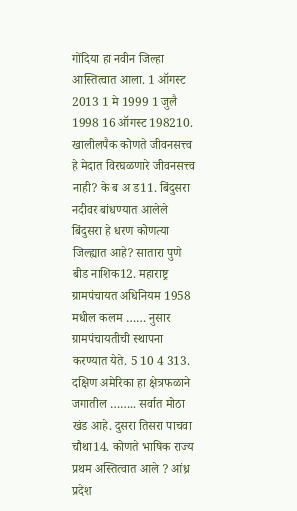गोंदिया हा नवीन जिल्हा आस्तित्वात आला. 1 ऑगस्ट 2013 1 मे 1999 1 जुलै 1998 16 ऑगस्ट 198210. खालीलपैक कोणते जीवनसत्त्व हे मेदात विरघळणारे जीवनसत्त्व नाही? के ब अ ड11. बिंदुसरा नदीवर बांधण्यात आलेले बिंदुसरा हे धरण कोणत्या जिल्ह्यात आहे? सातारा पुणे बीड नाशिक12. महाराष्ट्र ग्रामपंचायत अधिनियम 1958 मधील कलम …… नुसार ग्रामपंचायतीची स्थापना करण्यात येते. 5 10 4 313. दक्षिण अमेरिका हा क्षेत्रफळाने जगातील …….. सर्वात मोठा खंड आहे. दुसरा तिसरा पाचवा चौथा14. कोणते भाषिक राज्य प्रथम अस्तित्वात आले ? आंध्र प्रदेश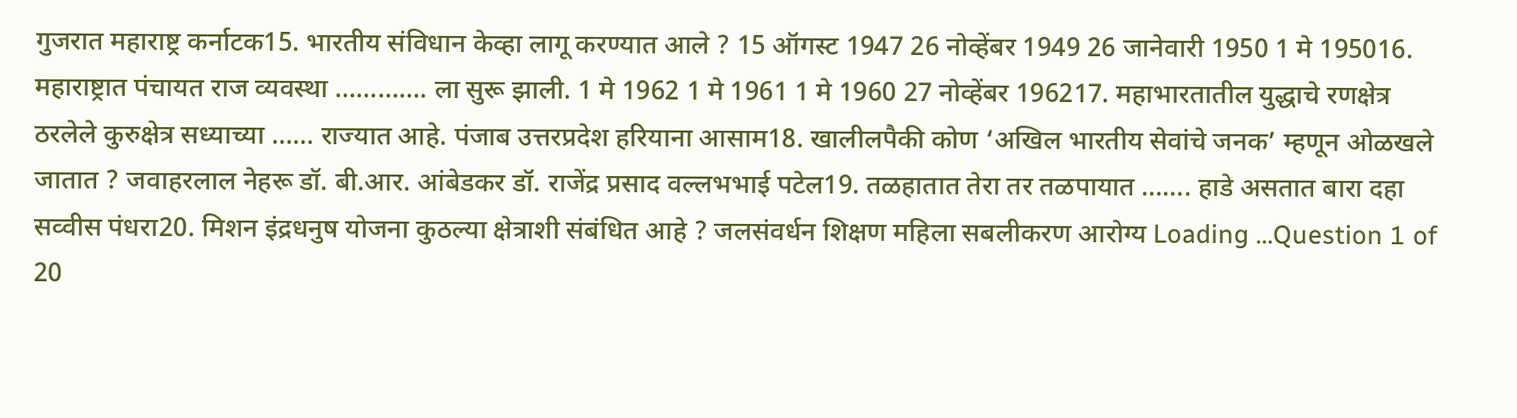गुजरात महाराष्ट्र कर्नाटक15. भारतीय संविधान केव्हा लागू करण्यात आले ? 15 ऑगस्ट 1947 26 नोव्हेंबर 1949 26 जानेवारी 1950 1 मे 195016. महाराष्ट्रात पंचायत राज व्यवस्था …………. ला सुरू झाली. 1 मे 1962 1 मे 1961 1 मे 1960 27 नोव्हेंबर 196217. महाभारतातील युद्धाचे रणक्षेत्र ठरलेले कुरुक्षेत्र सध्याच्या …… राज्यात आहे. पंजाब उत्तरप्रदेश हरियाना आसाम18. खालीलपैकी कोण ‘अखिल भारतीय सेवांचे जनक’ म्हणून ओळखले जातात ? जवाहरलाल नेहरू डॉ. बी.आर. आंबेडकर डॉ. राजेंद्र प्रसाद वल्लभभाई पटेल19. तळहातात तेरा तर तळपायात ……. हाडे असतात बारा दहा सव्वीस पंधरा20. मिशन इंद्रधनुष योजना कुठल्या क्षेत्राशी संबंधित आहे ? जलसंवर्धन शिक्षण महिला सबलीकरण आरोग्य Loading …Question 1 of 20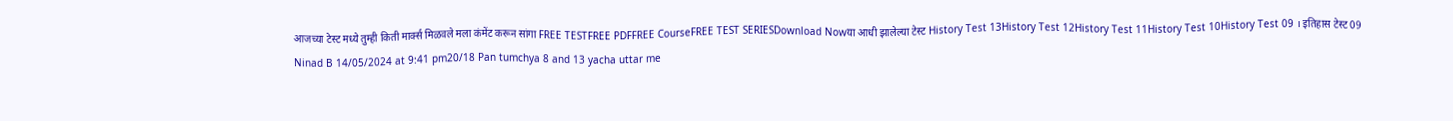आजच्या टेस्ट मध्ये तुम्ही किती मार्क्स मिळवले मला कंमेंट करून सांगा FREE TESTFREE PDFFREE CourseFREE TEST SERIESDownload Nowया आधी झालेल्या टेस्ट History Test 13History Test 12History Test 11History Test 10History Test 09 । इतिहास टेस्ट 09
Ninad B 14/05/2024 at 9:41 pm20/18 Pan tumchya 8 and 13 yacha uttar me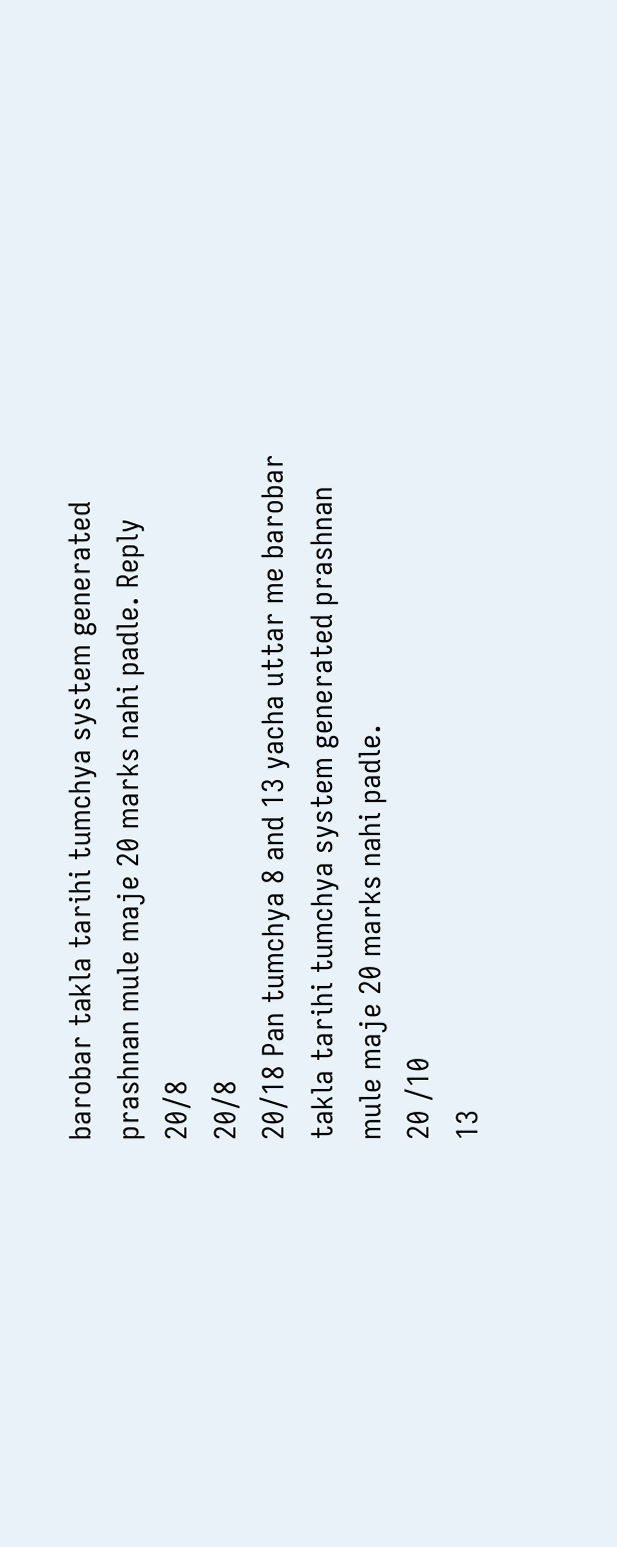barobar takla tarihi tumchya system generated prashnan mule maje 20 marks nahi padle. Reply
20/8
20/8
20/18 Pan tumchya 8 and 13 yacha uttar me barobar takla tarihi tumchya system generated prashnan mule maje 20 marks nahi padle.
20 /10
13